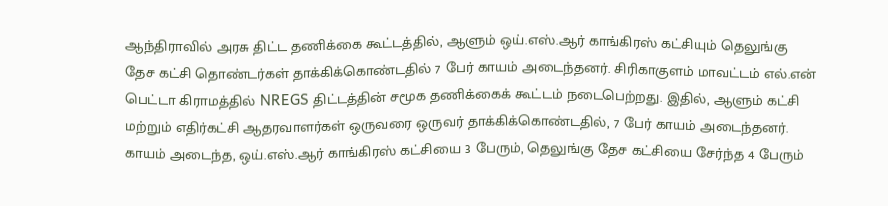ஆந்திராவில் அரசு திட்ட தணிக்கை கூட்டத்தில், ஆளும் ஒய்.எஸ்.ஆர் காங்கிரஸ் கட்சியும் தெலுங்கு தேச கட்சி தொண்டர்கள் தாக்கிக்கொண்டதில் 7 பேர் காயம் அடைந்தனர். சிரிகாகுளம் மாவட்டம் எல்.என் பெட்டா கிராமத்தில் NREGS திட்டத்தின் சமூக தணிக்கைக் கூட்டம் நடைபெற்றது. இதில், ஆளும் கட்சி மற்றும் எதிர்கட்சி ஆதரவாளர்கள் ஒருவரை ஒருவர் தாக்கிக்கொண்டதில், 7 பேர் காயம் அடைந்தனர். காயம் அடைந்த, ஒய்.எஸ்.ஆர் காங்கிரஸ் கட்சியை 3 பேரும், தெலுங்கு தேச கட்சியை சேர்ந்த 4 பேரும்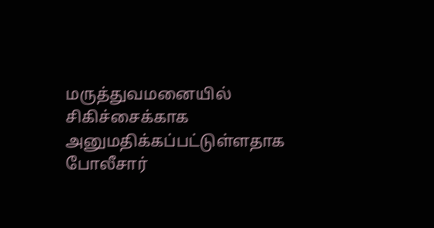மருத்துவமனையில் சிகிச்சைக்காக அனுமதிக்கப்பட்டுள்ளதாக போலீசார்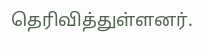தெரிவித்துள்ளனர்.